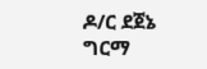ዶ/ር ደጀኔ ግርማ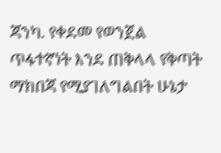ጃንካ. የቀደመ የወንጀል ጥፋተኛነት እንደ ጠቅላላ የቅጣት ማክበጃ የሚያገለግልበት ሁኔታ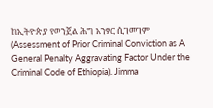ከኢትዮጵያ የወንጀል ሕግ አንፃር ሲገመገም (Assessment of Prior Criminal Conviction as A General Penalty Aggravating Factor Under the Criminal Code of Ethiopia). Jimma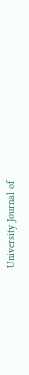University Journal of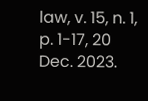law, v. 15, n. 1, p. 1-17, 20 Dec. 2023.